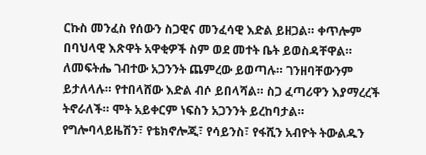ርኩስ መንፈስ የሰውን ስጋዊና መንፈሳዊ እድል ይዘጋል። ቀጥሎም በባህላዊ እጽዋት አዋቂዎች ስም ወደ መተት ቤት ይወስዳቸዋል። ለመፍትሔ ገብተው አጋንንት ጨምረው ይወጣሉ። ገንዘባቸውንም ይታለላሉ። የተበላሸው እድል ብሶ ይበላሻል። ስጋ ፈጣሪዋን እያማረረች ትኖራለች። ሞት አይቀርም ነፍስን አጋንንት ይረከባታል። የግሎባላይዜሽን፣ የቴክኖሎጂ፣ የሳይንስ፣ የፋሺን አብዮት ትውልዱን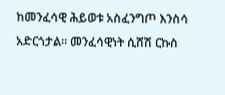ከመንፈሳዊ ሕይወቱ አስፈንግጦ እንስሳ አድርጎታል። መንፈሳዊነት ሲሸሽ ርኩስ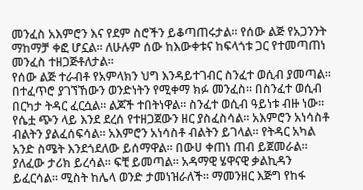መንፈስ አእምሮን እና የደም ስሮችን ይቆጣጠሩታል። የሰው ልጅ የአጋንንት ማከማቻ ቀፎ ሆኗል። ለሁሉም ሰው ከእውቀቱና ከፍላጎቱ ጋር የተመጣጠነ መንፈስ ተዘጋጅቶለታል።
የሰው ልጅ ተራብቶ የአምላክን ህግ እንዳይተገብር ስንፈተ ወሲብ ያመጣል። በተፈጥሮ ያገኘኸውን ወንድነትን የሚቀማ ክፉ መንፈስ። በስንፈተ ወሲብ በርካታ ትዳር ፈርሷል። ልጆች ተበትነዋል። ስንፈተ ወሲብ ዓይነቱ ብዙ ነው። የሴቷ ጭን ላይ እንደ ደረሰ የተዘጋጀውን ዘር ያስፈስሳል። አእምሮን አነሳስቶ ብልትን ያልፈሰፍሳል። አእምሮን አነሳስቶ ብልትን ይገላል። የትዳር አካል አንድ ስሜት እንደጎደለው ይሰማዋል። በውሀ ቀጠነ ጠብ ይጀመራል። ያለፈው ታሪክ ይረሳል። ፍቺ ይመጣል። አዳማዊ ሄዋናዊ ቃልኪዳን ይፈርሳል። ሚስት ከሌላ ወንድ ታመነዝራለች። ማመንዘር እጅግ የከፋ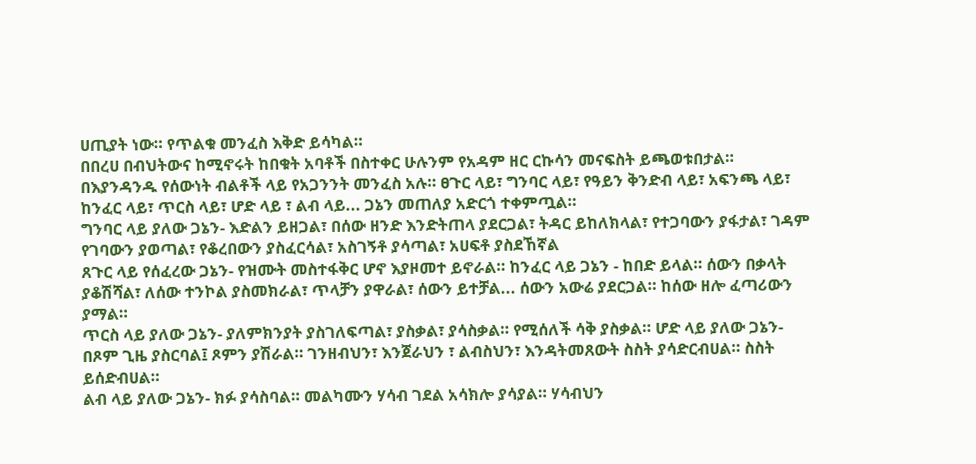ሀጢያት ነው። የጥልቁ መንፈስ እቅድ ይሳካል።
በበረሀ በብህትውና ከሚኖሩት ከበቁት አባቶች በስተቀር ሁሉንም የአዳም ዘር ርኩሳን መናፍስት ይጫወቱበታል። በእያንዳንዱ የሰውነት ብልቶች ላይ የአጋንንት መንፈስ አሉ። ፀጉር ላይ፣ ግንባር ላይ፣ የዓይን ቅንድብ ላይ፣ አፍንጫ ላይ፣ ከንፈር ላይ፣ ጥርስ ላይ፣ ሆድ ላይ ፣ ልብ ላይ... ጋኔን መጠለያ አድርጎ ተቀምጧል።
ግንባር ላይ ያለው ጋኔን- እድልን ይዘጋል፣ በሰው ዘንድ እንድትጠላ ያደርጋል፣ ትዳር ይከለክላል፣ የተጋባውን ያፋታል፣ ገዳም የገባውን ያወጣል፣ የቆረበውን ያስፈርሳል፣ አስገኝቶ ያሳጣል፣ አሀፍቶ ያስደኸኛል
ጸጉር ላይ የሰፈረው ጋኔን- የዝሙት መስተፋቅር ሆኖ እያዞመተ ይኖራል። ከንፈር ላይ ጋኔን - ከበድ ይላል። ሰውን በቃላት ያቆሽሻል፣ ለሰው ተንኮል ያስመክራል፣ ጥላቻን ያዋራል፣ ሰውን ይተቻል... ሰውን አውሬ ያደርጋል። ከሰው ዘሎ ፈጣሪውን ያማል።
ጥርስ ላይ ያለው ጋኔን- ያለምክንያት ያስገለፍጣል፣ ያስቃል፣ ያሳስቃል። የሚሰለች ሳቅ ያስቃል። ሆድ ላይ ያለው ጋኔን- በጾም ጊዜ ያስርባል፤ ጾምን ያሽራል። ገንዘብህን፣ እንጀራህን ፣ ልብስህን፣ እንዳትመጸውት ስስት ያሳድርብሀል። ስስት ይሰድብሀል።
ልብ ላይ ያለው ጋኔን- ክፉ ያሳስባል። መልካሙን ሃሳብ ገደል አሳክሎ ያሳያል። ሃሳብህን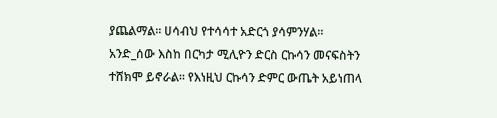ያጨልማል። ሀሳብህ የተሳሳተ አድርጎ ያሳምንሃል።
አንድ_ሰው እስከ በርካታ ሚሊዮን ድርስ ርኩሳን መናፍስትን ተሸክሞ ይኖራል። የእነዚህ ርኩሳን ድምር ውጤት አይነጠላ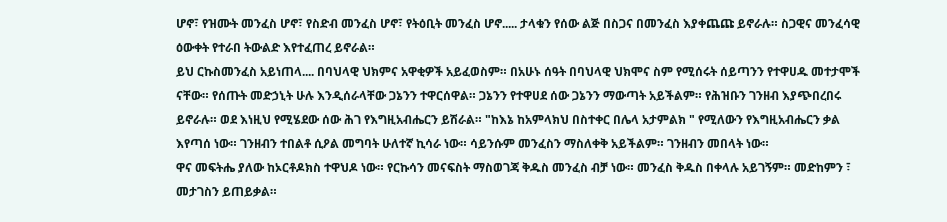ሆኖ፣ የዝሙት መንፈስ ሆኖ፣ የስድብ መንፈስ ሆኖ፣ የትዕቢት መንፈስ ሆኖ..... ታላቁን የሰው ልጅ በስጋና በመንፈስ እያቀጨጩ ይኖራሉ። ስጋዊና መንፈሳዊ ዕውቀት የተራበ ትውልድ እየተፈጠረ ይኖራል።
ይህ ርኩስመንፈስ አይነጠላ.... በባህላዊ ህክምና አዋቂዎች አይፈወስም። በአሁኑ ሰዓት በባህላዊ ህክሞና ስም የሚሰሩት ሰይጣንን የተዋሀዱ መተታሞች ናቸው። የሰጡት መድኃኒት ሁሉ እንዲሰራላቸው ጋኔንን ተዋርሰዋል። ጋኔንን የተዋሀደ ሰው ጋኔንን ማውጣት አይችልም። የሕዝቡን ገንዘብ እያጭበረበሩ ይኖራሉ። ወደ እነዚህ የሚሄደው ሰው ሕገ የእግዚአብሔርን ይሽራል። "ከእኔ ከአምላክህ በስተቀር በሌላ አታምልክ " የሚለውን የእግዚአብሔርን ቃል እየጣሰ ነው። ገንዘብን ተበልቶ ሲዖል መግባት ሁለተኛ ኪሳራ ነው። ሳይንሱም መንፈስን ማስለቀቅ አይችልም። ገንዘብን መበላት ነው።
ዋና መፍትሔ ያለው ከኦርቶዶክስ ተዋህዶ ነው። የርኩሳን መናፍስት ማስወገጃ ቅዱስ መንፈስ ብቻ ነው። መንፈስ ቅዱስ በቀላሉ አይገኝም። መድከምን ፣ መታገስን ይጠይቃል።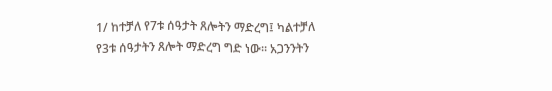1/ ከተቻለ የ7ቱ ሰዓታት ጸሎትን ማድረግ፤ ካልተቻለ የ3ቱ ሰዓታትን ጸሎት ማድረግ ግድ ነው። አጋንንትን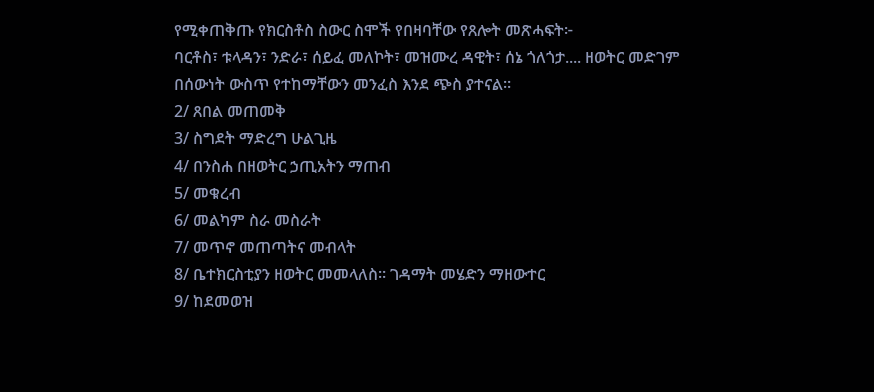የሚቀጠቅጡ የክርስቶስ ስውር ስሞች የበዛባቸው የጸሎት መጽሓፍት፦
ባርቶስ፣ ቱላዳን፣ ንድራ፣ ሰይፈ መለኮት፣ መዝሙረ ዳዊት፣ ሰኔ ጎለጎታ.... ዘወትር መድገም በሰውነት ውስጥ የተከማቸውን መንፈስ እንደ ጭስ ያተናል።
2/ ጸበል መጠመቅ
3/ ስግደት ማድረግ ሁልጊዜ
4/ በንስሐ በዘወትር ኃጢአትን ማጠብ
5/ መቁረብ
6/ መልካም ስራ መስራት
7/ መጥኖ መጠጣትና መብላት
8/ ቤተክርስቲያን ዘወትር መመላለስ። ገዳማት መሄድን ማዘውተር
9/ ከደመወዝ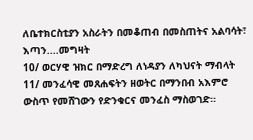ለቤተክርስቲያን አስራትን በመቆጠብ በመስጠትና አልባሳት፣ እጣን....መግዛት
10/ ወርሃዊ ዝክር በማድረግ ለነዳያን ለካህናት ማብላት
11/ መንፈሳዊ መጸሐፍትን ዘወትር በማንበብ አእምሮ ውስጥ የመሸገውን የድንቁርና መንፈስ ማስወገድ።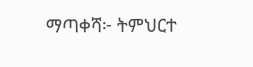ማጣቀሻ፦ ትምህርተ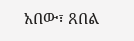አበው፣ ጸበል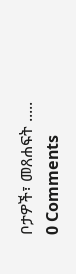ቦታዎች፣ መጸሐፍት .....
0 Comments